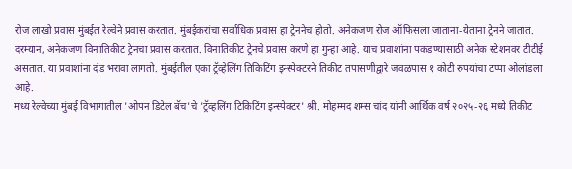रोज लाखो प्रवास मुंबईत रेल्वेने प्रवास करतात. मुंबईकरांचा सर्वाधिक प्रवास हा ट्रेननेच होतो. अनेकजण रोज ऑफिसला जाताना-येताना ट्रेनने जातात. दरम्यान, अनेकजण विनातिकीट ट्रेनचा प्रवास करतात. विनातिकीट ट्रेनचे प्रवास करणे हा गुन्हा आहे. याच प्रवाशांना पकडण्यासाठी अनेक स्टेशनवर टीटीई असतात. या प्रवाशांना दंड भरावा लागतो. मुंबईतील एका ट्रॅव्हेलिंग तिकिटिंग इन्स्पेक्टरने तिकीट तपासणीद्वारे जवळपास १ कोटी रुपयांचा टप्पा ओलांडला आहे.
मध्य रेल्वेच्या मुंबई विभागातील 'ओपन डिटेल बॅच'चे 'ट्रॅव्हलिंग टिकिटिंग इन्स्पेक्टर' श्री. मोहम्मद शम्स चांद यांनी आर्थिक वर्ष २०२५-२६ मध्ये तिकीट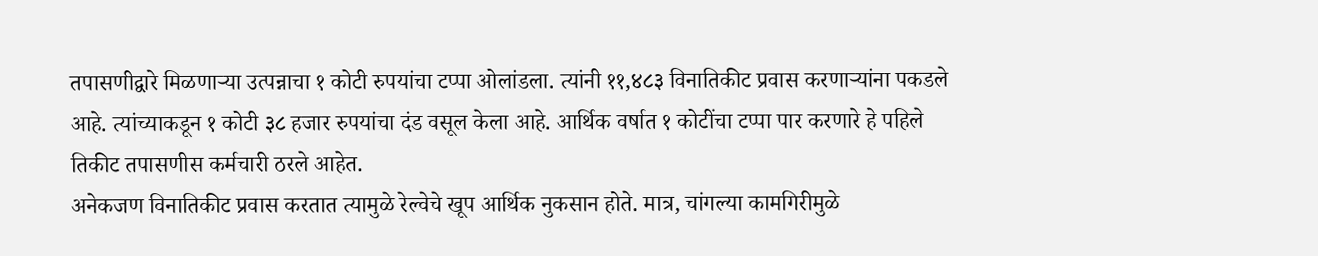तपासणीद्वारे मिळणाऱ्या उत्पन्नाचा १ कोटी रुपयांचा टप्पा ओलांडला. त्यांनी ११,४८३ विनातिकीट प्रवास करणाऱ्यांना पकडले आहे. त्यांच्याकडून १ कोटी ३८ हजार रुपयांचा दंड वसूल केला आहे. आर्थिक वर्षात १ कोटींचा टप्पा पार करणारे हे पहिले तिकीट तपासणीस कर्मचारी ठरले आहेत.
अनेकजण विनातिकीट प्रवास करतात त्यामुळे रेल्वेचे खूप आर्थिक नुकसान होते. मात्र, चांगल्या कामगिरीमुळे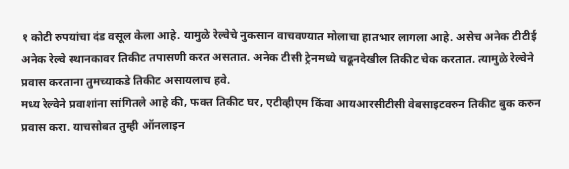१ कोटी रुपयांचा दंड वसूल केला आहे. यामुळे रेल्वेचे नुकसान वाचवण्यात मोलाचा हातभार लागला आहे. असेच अनेक टीटीई अनेक रेल्वे स्थानकावर तिकीट तपासणी करत असतात. अनेक टीसी ट्रेनमध्ये चढूनदेखील तिकीट चेक करतात. त्यामुळे रेल्वेने प्रवास करताना तुमच्याकडे तिकीट असायलाच हवे.
मध्य रेल्वेने प्रवाशांना सांगितले आहे की, फक्त तिकीट घर, एटीव्हीएम किंवा आयआरसीटीसी वेबसाइटवरुन तिकीट बुक करुन प्रवास करा. याचसोबत तुम्ही ऑनलाइन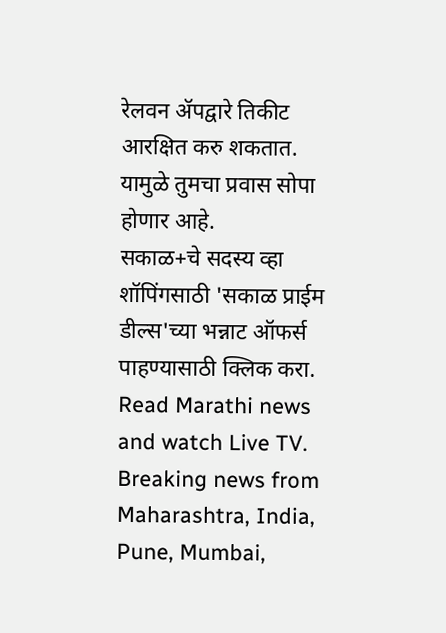रेलवन ॲपद्वारे तिकीट आरक्षित करु शकतात. यामुळे तुमचा प्रवास सोपा होणार आहे.
सकाळ+चे सदस्य व्हा
शॉपिंगसाठी 'सकाळ प्राईम डील्स'च्या भन्नाट ऑफर्स पाहण्यासाठी क्लिक करा.
Read Marathi news and watch Live TV. Breaking news from Maharashtra, India, Pune, Mumbai,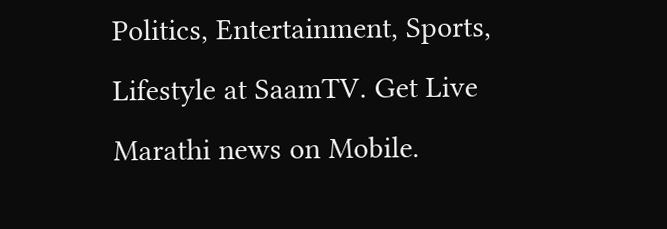Politics, Entertainment, Sports, Lifestyle at SaamTV. Get Live Marathi news on Mobile.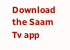Download the Saam Tv app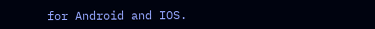for Android and IOS.